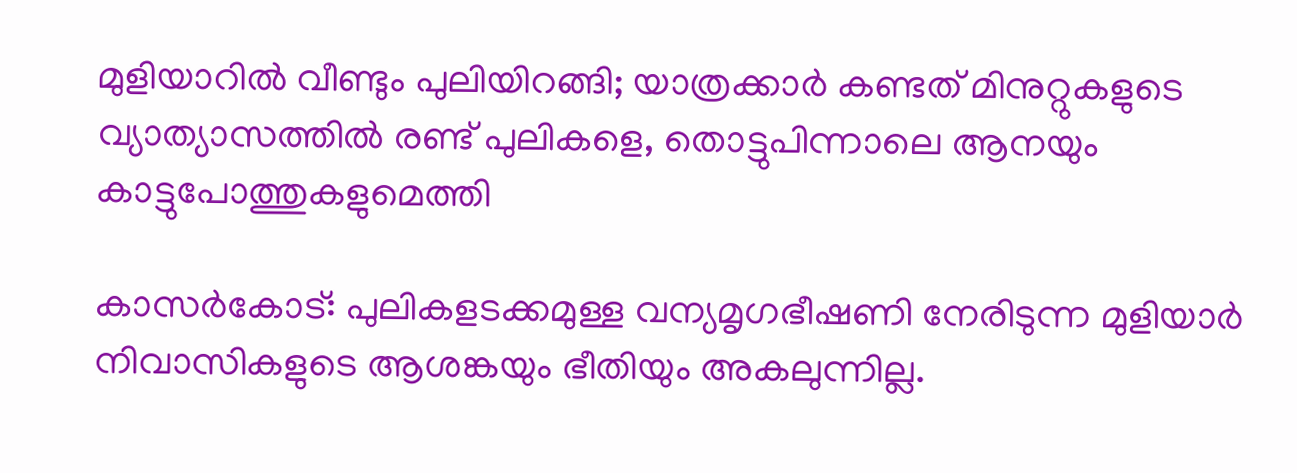മുളിയാറില്‍ വീണ്ടും പുലിയിറങ്ങി; യാത്രക്കാര്‍ കണ്ടത് മിനുറ്റുകളുടെ വ്യാത്യാസത്തില്‍ രണ്ട് പുലികളെ, തൊട്ടുപിന്നാലെ ആനയും കാട്ടുപോത്തുകളുമെത്തി

കാസര്‍കോട്: പുലികളടക്കമുള്ള വന്യമൃഗഭീഷണി നേരിടുന്ന മുളിയാര്‍ നിവാസികളുടെ ആശങ്കയും ഭീതിയും അകലുന്നില്ല.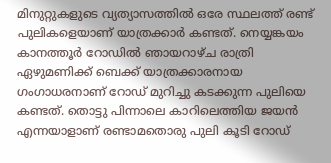മിനുറ്റുകളുടെ വ്യത്യാസത്തില്‍ ഒരേ സ്ഥലത്ത് രണ്ട് പുലികളെയാണ് യാത്രക്കാര്‍ കണ്ടത്. നെയ്യങ്കയം കാനത്തൂര്‍ റോഡില്‍ ഞായറാഴ്ച രാത്രി ഏഴുമണിക്ക് ബെക്ക് യാത്രക്കാരനായ ഗംഗാധരനാണ് റോഡ് മുറിച്ചു കടക്കുന്ന പുലിയെ കണ്ടത്. തൊട്ടു പിന്നാലെ കാറിലെത്തിയ ജയന്‍ എന്നയാളാണ് രണ്ടാമതൊരു പുലി കൂടി റോഡ്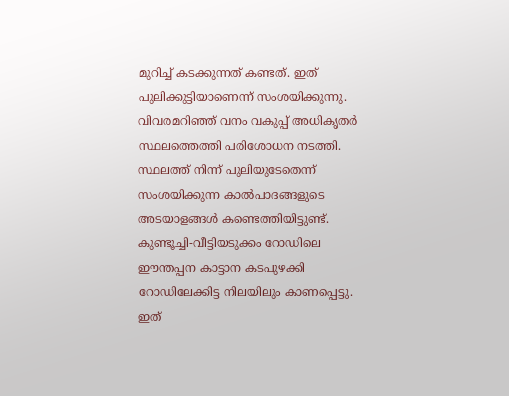മുറിച്ച് കടക്കുന്നത് കണ്ടത്. ഇത് പുലിക്കുട്ടിയാണെന്ന് സംശയിക്കുന്നു. വിവരമറിഞ്ഞ് വനം വകുപ്പ് അധികൃതര്‍ സ്ഥലത്തെത്തി പരിശോധന നടത്തി. സ്ഥലത്ത് നിന്ന് പുലിയുടേതെന്ന് സംശയിക്കുന്ന കാല്‍പാദങ്ങളുടെ അടയാളങ്ങള്‍ കണ്ടെത്തിയിട്ടുണ്ട്. കുണ്ടൂച്ചി-വീട്ടിയടുക്കം റോഡിലെ ഈന്തപ്പന കാട്ടാന കടപുഴക്കി റോഡിലേക്കിട്ട നിലയിലും കാണപ്പെട്ടു. ഇത്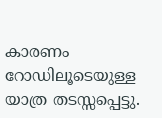കാരണം റോഡിലൂടെയുള്ള യാത്ര തടസ്സപ്പെട്ടു.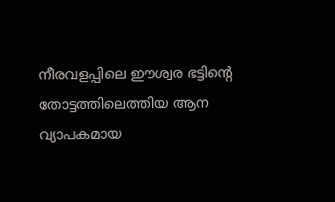നീരവളപ്പിലെ ഈശ്വര ഭട്ടിന്റെ തോട്ടത്തിലെത്തിയ ആന വ്യാപകമായ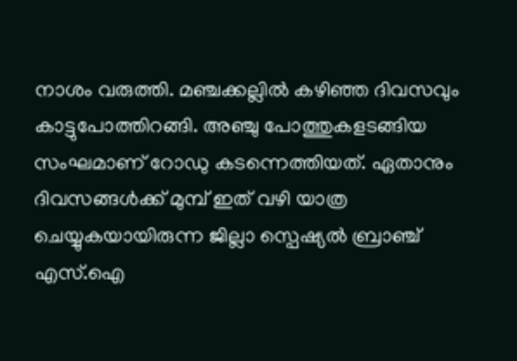നാശം വരുത്തി. മഞ്ചക്കല്ലില്‍ കഴിഞ്ഞ ദിവസവും കാട്ടുപോത്തിറങ്ങി. അഞ്ചു പോത്തുകളടങ്ങിയ സംഘമാണ് റോഡു കടന്നെത്തിയത്. ഏതാനും ദിവസങ്ങള്‍ക്ക് മുമ്പ് ഇത് വഴി യാത്ര ചെയ്യുകയായിരുന്ന ജില്ലാ സ്പെഷ്യല്‍ ബ്രാഞ്ച് എസ്.ഐ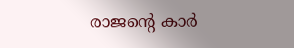രാജന്റെ കാര്‍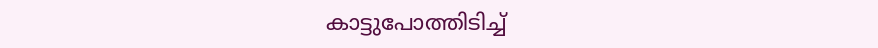കാട്ടുപോത്തിടിച്ച്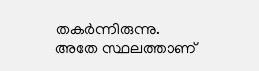തകര്‍ന്നിരുന്നു. അതേ സ്ഥലത്താണ്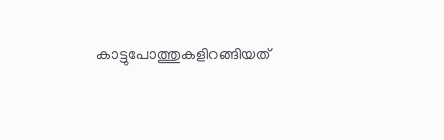കാട്ടുപോത്തുകളിറങ്ങിയത്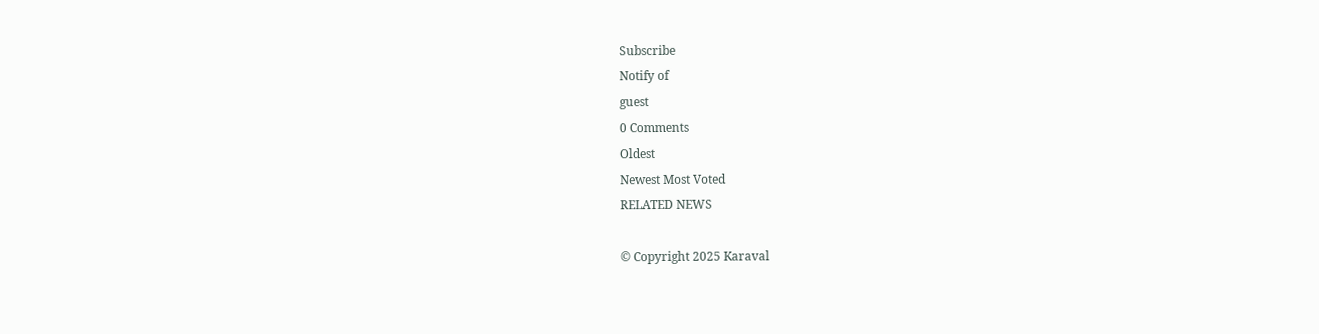Subscribe
Notify of
guest
0 Comments
Oldest
Newest Most Voted
RELATED NEWS

© Copyright 2025 Karaval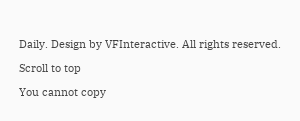Daily. Design by VFInteractive. All rights reserved.

Scroll to top

You cannot copy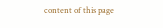content of this page